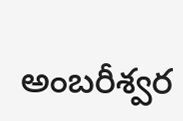అంబరీశ్వర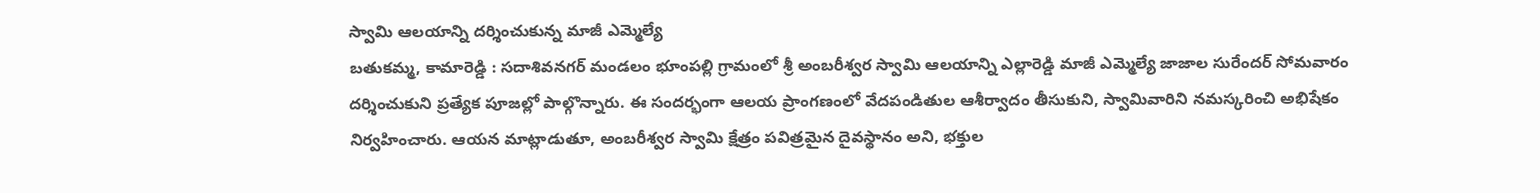స్వామి ఆలయాన్ని దర్శించుకున్న మాజీ ఎమ్మెల్యే
బతుకమ్మ, కామారెడ్డి : సదాశివనగర్ మండలం భూంపల్లి గ్రామంలో శ్రీ అంబరీశ్వర స్వామి ఆలయాన్ని ఎల్లారెడ్డి మాజీ ఎమ్మెల్యే జాజాల సురేందర్ సోమవారం దర్శించుకుని ప్రత్యేక పూజల్లో పాల్గొన్నారు. ఈ సందర్భంగా ఆలయ ప్రాంగణంలో వేదపండితుల ఆశీర్వాదం తీసుకుని, స్వామివారిని నమస్కరించి అభిషేకం నిర్వహించారు. ఆయన మాట్లాడుతూ, అంబరీశ్వర స్వామి క్షేత్రం పవిత్రమైన దైవస్థానం అని, భక్తుల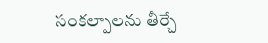సంకల్పాలను తీర్చే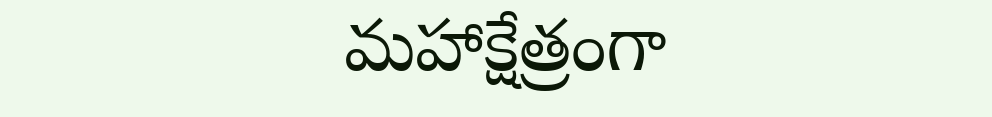మహాక్షేత్రంగా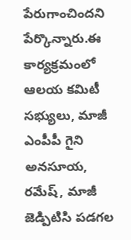పేరుగాంచిందని పేర్కొన్నారు.ఈ కార్యక్రమంలో ఆలయ కమిటీ సభ్యులు, మాజీ ఎంపీపీ గైని అనసూయ, రమేష్, మాజీ జెడ్పిటిసి పడగల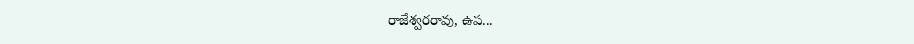రాజేశ్వరరావు, ఉప...